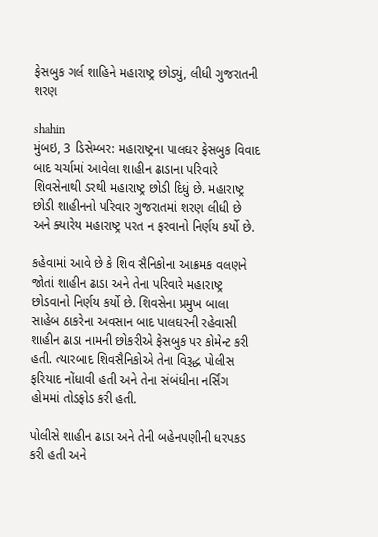ફેસબુક ગર્લ શાહિને મહારાષ્ટ્ર છોડ્યું, લીધી ગુજરાતની શરણ

shahin
મુંબઇ, 3 ડિસેમ્બર: મહારાષ્ટ્રના પાલઘર ફેસબુક વિવાદ બાદ ચર્ચામાં આવેલા શાહીન ઢાડાના પરિવારે શિવસેનાથી ડરથી મહારાષ્ટ્ર છોડી દિધું છે. મહારાષ્ટ્ર છોડી શાહીનનો પરિવાર ગુજરાતમાં શરણ લીધી છે અને ક્યારેય મહારાષ્ટ્ર પરત ન ફરવાનો નિર્ણય કર્યો છે.

કહેવામાં આવે છે કે શિવ સૈનિકોના આક્રમક વલણને જોતાં શાહીન ઢાડા અને તેના પરિવારે મહારાષ્ટ્ર છોડવાનો નિર્ણય કર્યો છે. શિવસેના પ્રમુખ બાલા સાહેબ ઠાકરેના અવસાન બાદ પાલઘરની રહેવાસી શાહીન ઢાડા નામની છોકરીએ ફેસબુક પર કોમેન્ટ કરી હતી. ત્યારબાદ શિવસૈનિકોએ તેના વિરૂદ્ધ પોલીસ ફરિયાદ નોંધાવી હતી અને તેના સંબંધીના નર્સિંગ હોમમાં તોડફોડ કરી હતી.

પોલીસે શાહીન ઢાડા અને તેની બહેનપણીની ધરપકડ કરી હતી અને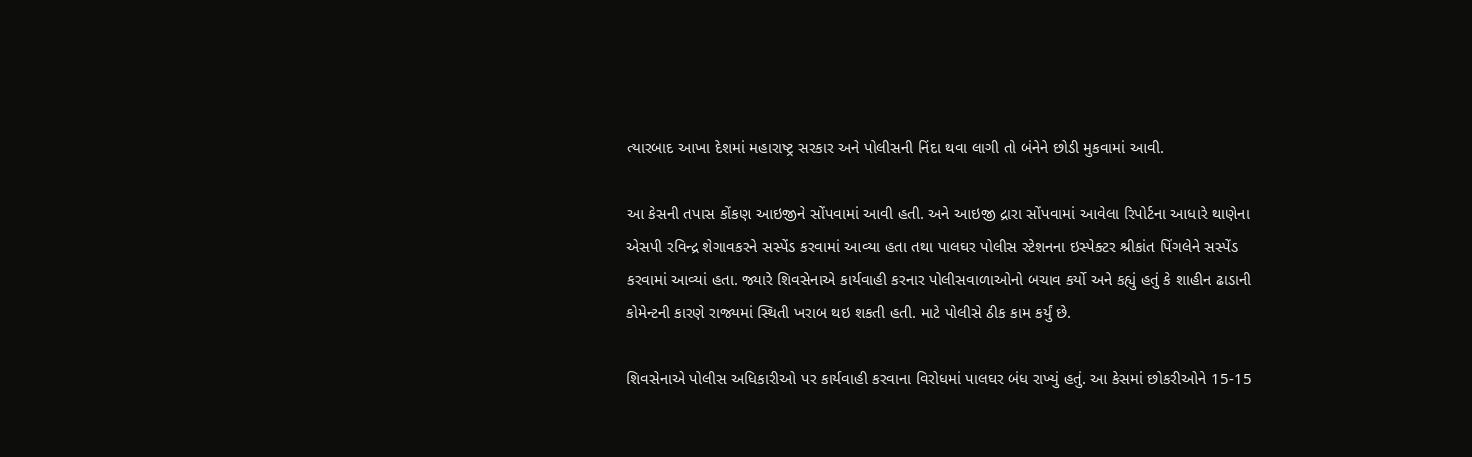ત્યારબાદ આખા દેશમાં મહારાષ્ટ્ર સરકાર અને પોલીસની નિંદા થવા લાગી તો બંનેને છોડી મુકવામાં આવી.

આ કેસની તપાસ કોંકણ આઇજીને સોંપવામાં આવી હતી. અને આઇજી દ્રારા સોંપવામાં આવેલા રિપોર્ટના આધારે થાણેના એસપી રવિન્દ્ર શેગાવકરને સસ્પેંડ કરવામાં આવ્યા હતા તથા પાલઘર પોલીસ સ્ટેશનના ઇસ્પેક્ટર શ્રીકાંત પિંગલેને સસ્પેંડ કરવામાં આવ્યાં હતા. જ્યારે શિવસેનાએ કાર્યવાહી કરનાર પોલીસવાળાઓનો બચાવ કર્યો અને કહ્યું હતું કે શાહીન ઢાડાની કોમેન્ટની કારણે રાજ્યમાં સ્થિતી ખરાબ થઇ શકતી હતી. માટે પોલીસે ઠીક કામ કર્યું છે.

શિવસેનાએ પોલીસ અધિકારીઓ પર કાર્યવાહી કરવાના વિરોધમાં પાલઘર બંધ રાખ્યું હતું. આ કેસમાં છોકરીઓને 15-15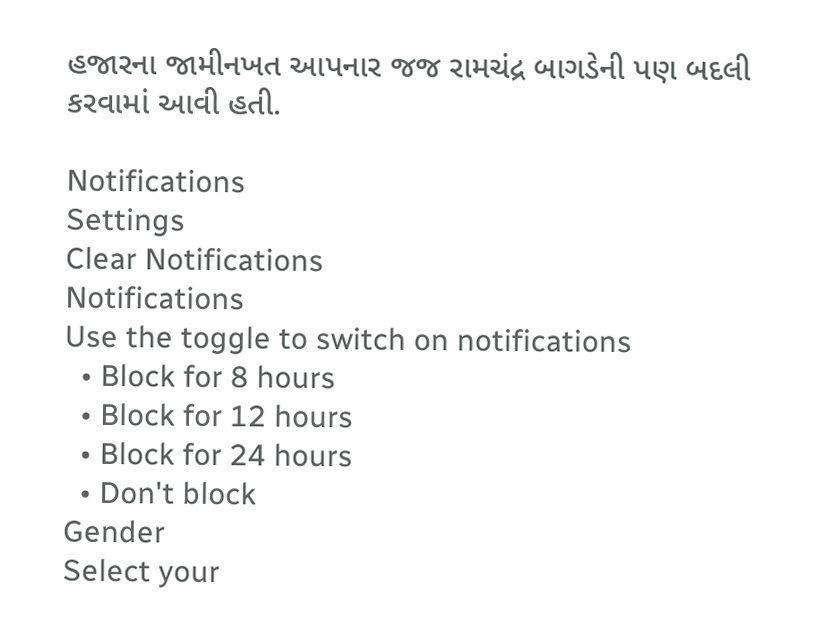હજારના જામીનખત આપનાર જજ રામચંદ્ર બાગડેની પણ બદલી કરવામાં આવી હતી.

Notifications
Settings
Clear Notifications
Notifications
Use the toggle to switch on notifications
  • Block for 8 hours
  • Block for 12 hours
  • Block for 24 hours
  • Don't block
Gender
Select your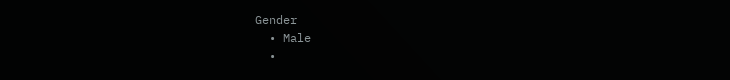Gender
  • Male
  •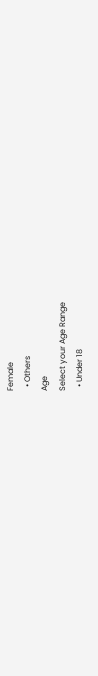Female
  • Others
Age
Select your Age Range
  • Under 18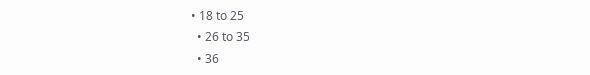• 18 to 25
  • 26 to 35
  • 36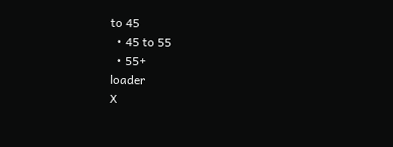to 45
  • 45 to 55
  • 55+
loader
X